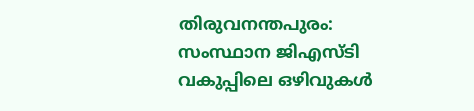തിരുവനന്തപുരം: സംസ്ഥാന ജിഎസ്ടി വകുപ്പിലെ ഒഴിവുകൾ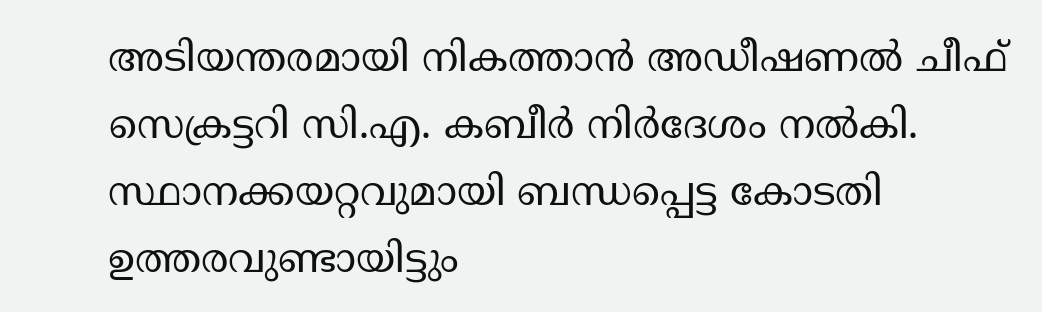അടിയന്തരമായി നികത്താൻ അഡീഷണൽ ചീഫ് സെക്രട്ടറി സി.എ. കബീർ നിർദേശം നൽകി. സ്ഥാനക്കയറ്റവുമായി ബന്ധപ്പെട്ട കോടതി ഉത്തരവുണ്ടായിട്ടും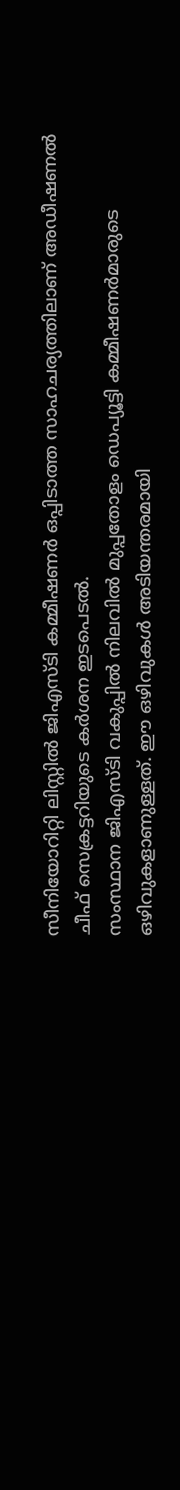സീനിയോറിറ്റി ലിസ്റ്റിൽ ജിഎസ്ടി കമ്മീഷണർ ഒപ്പിടാത്ത സാഹചര്യത്തിലാണ് അഡീഷണൽ ചീഫ് സെക്രട്ടറിയുടെ കർശന ഇടപെടൽ.
സംസ്ഥാന ജിഎസ്ടി വകുപ്പിൽ നിലവിൽ മുപ്പതോളം ഡെപ്യൂട്ടി കമ്മീഷണർമാരുടെ ഒഴിവുകളാണുള്ളത്. ഈ ഒഴിവുകൾ അടിയന്തരമായി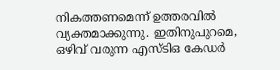നികത്തണമെന്ന് ഉത്തരവിൽ വ്യക്തമാക്കുന്നു. ഇതിനുപുറമെ, ഒഴിവ് വരുന്ന എസ്ടിഒ കേഡർ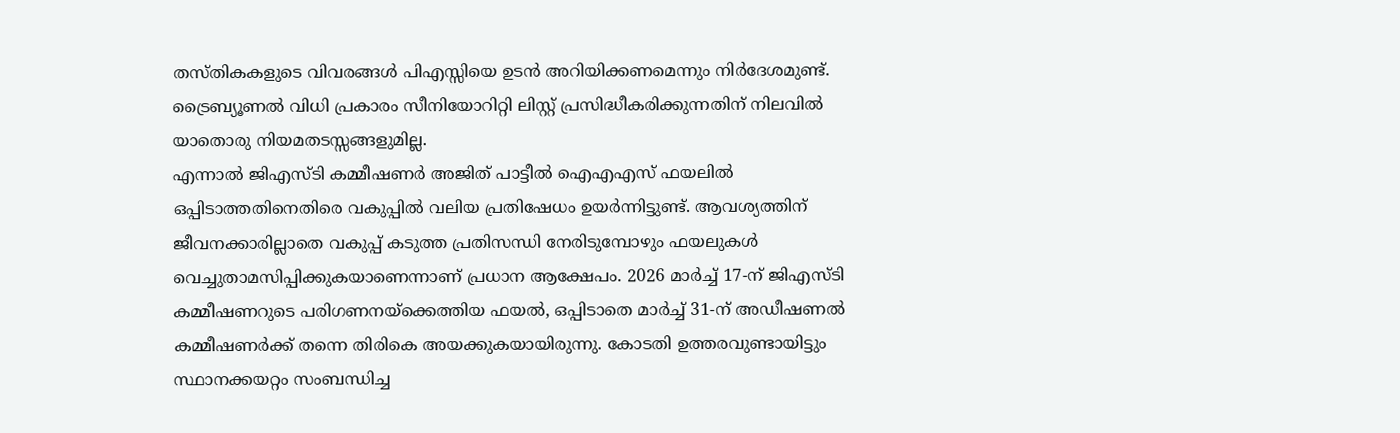തസ്തികകളുടെ വിവരങ്ങൾ പിഎസ്സിയെ ഉടൻ അറിയിക്കണമെന്നും നിർദേശമുണ്ട്. ട്രൈബ്യൂണൽ വിധി പ്രകാരം സീനിയോറിറ്റി ലിസ്റ്റ് പ്രസിദ്ധീകരിക്കുന്നതിന് നിലവിൽ യാതൊരു നിയമതടസ്സങ്ങളുമില്ല.
എന്നാൽ ജിഎസ്ടി കമ്മീഷണർ അജിത് പാട്ടീൽ ഐഎഎസ് ഫയലിൽ ഒപ്പിടാത്തതിനെതിരെ വകുപ്പിൽ വലിയ പ്രതിഷേധം ഉയർന്നിട്ടുണ്ട്. ആവശ്യത്തിന് ജീവനക്കാരില്ലാതെ വകുപ്പ് കടുത്ത പ്രതിസന്ധി നേരിടുമ്പോഴും ഫയലുകൾ വെച്ചുതാമസിപ്പിക്കുകയാണെന്നാണ് പ്രധാന ആക്ഷേപം. 2026 മാർച്ച് 17-ന് ജിഎസ്ടി കമ്മീഷണറുടെ പരിഗണനയ്ക്കെത്തിയ ഫയൽ, ഒപ്പിടാതെ മാർച്ച് 31-ന് അഡീഷണൽ കമ്മീഷണർക്ക് തന്നെ തിരികെ അയക്കുകയായിരുന്നു. കോടതി ഉത്തരവുണ്ടായിട്ടും സ്ഥാനക്കയറ്റം സംബന്ധിച്ച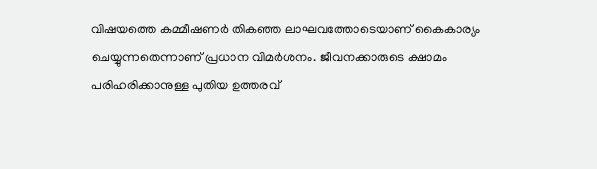വിഷയത്തെ കമ്മീഷണർ തികഞ്ഞ ലാഘവത്തോടെയാണ് കൈകാര്യം ചെയ്യുന്നതെന്നാണ് പ്രധാന വിമർശനം. ജീവനക്കാരുടെ ക്ഷാമം പരിഹരിക്കാനുള്ള പുതിയ ഉത്തരവ്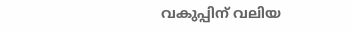വകുപ്പിന് വലിയ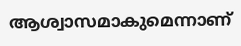ആശ്വാസമാകുമെന്നാണ്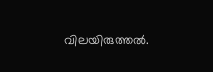വിലയിരുത്തൽ.